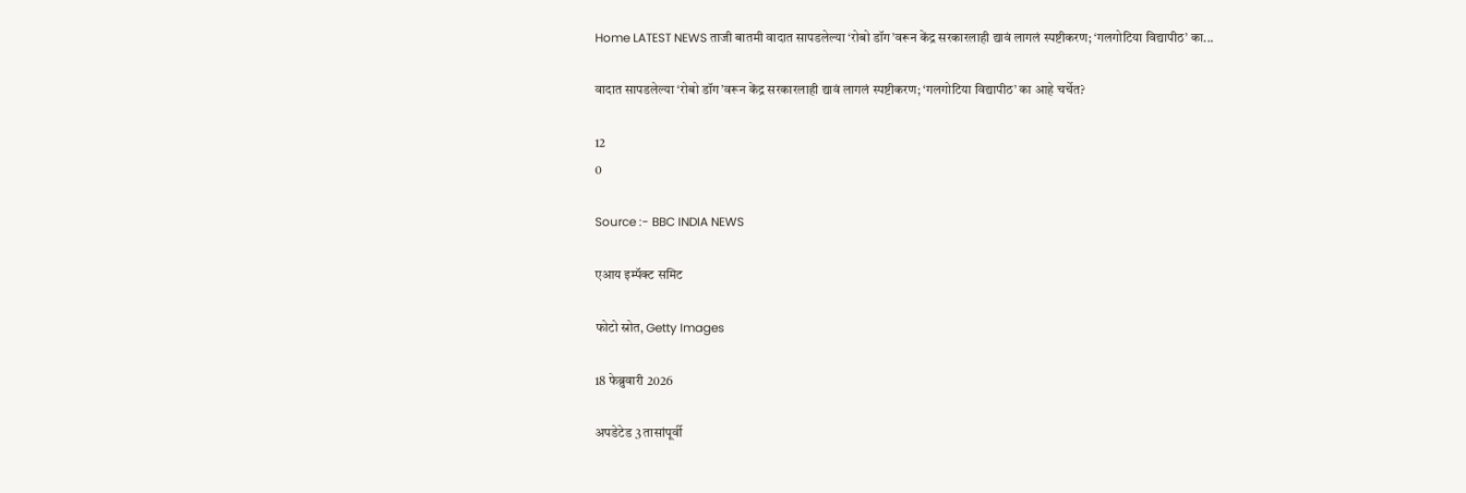Home LATEST NEWS ताजी बातमी वादात सापडलेल्या ‘रोबो डॉग’वरून केंद्र सरकारलाही द्यावं लागलं स्पष्टीकरण; ‘गलगोटिया विद्यापीठ’ का...

वादात सापडलेल्या ‘रोबो डॉग’वरून केंद्र सरकारलाही द्यावं लागलं स्पष्टीकरण; ‘गलगोटिया विद्यापीठ’ का आहे चर्चेत?

12
0

Source :- BBC INDIA NEWS

एआय इम्पॅक्ट समिट

फोटो स्रोत, Getty Images

18 फेब्रुवारी 2026

अपडेटेड 3 तासांपूर्वी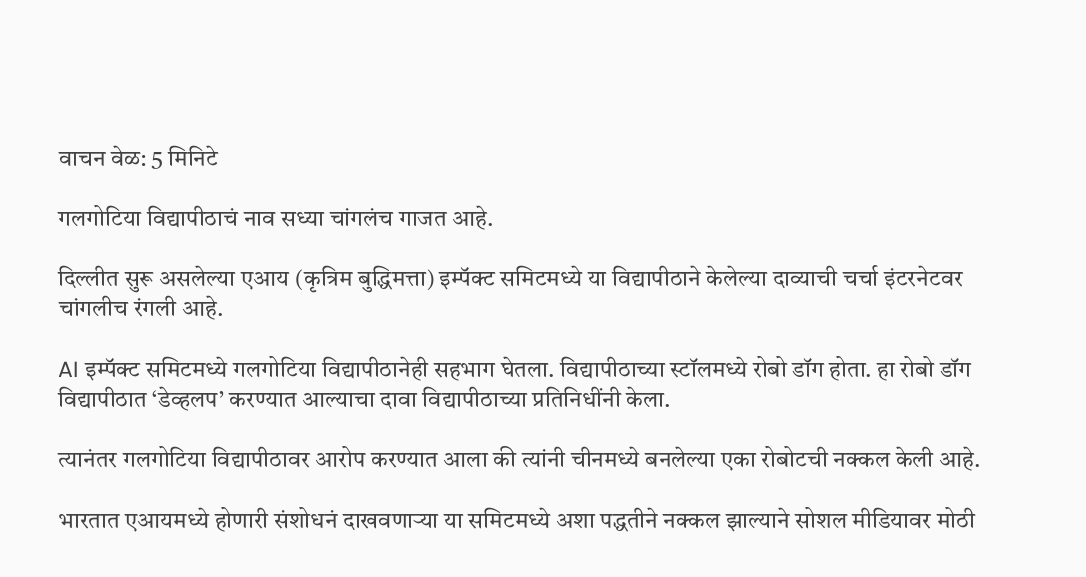वाचन वेळ: 5 मिनिटे

गलगोटिया विद्यापीठाचं नाव सध्या चांगलंच गाजत आहे.

दिल्लीत सुरू असलेल्या एआय (कृत्रिम बुद्धिमत्ता) इम्पॅक्ट समिटमध्ये या विद्यापीठाने केलेल्या दाव्याची चर्चा इंटरनेटवर चांगलीच रंगली आहे.

AI इम्पॅक्ट समिटमध्ये गलगोटिया विद्यापीठानेही सहभाग घेतला. विद्यापीठाच्या स्टॉलमध्ये रोबो डॉग होता. हा रोबो डॉग विद्यापीठात ‘डेव्हलप’ करण्यात आल्याचा दावा विद्यापीठाच्या प्रतिनिधींनी केला.

त्यानंतर गलगोटिया विद्यापीठावर आरोप करण्यात आला की त्यांनी चीनमध्ये बनलेल्या एका रोबोटची नक्कल केली आहे.

भारतात एआयमध्ये होणारी संशोधनं दाखवणाऱ्या या समिटमध्ये अशा पद्धतीने नक्कल झाल्याने सोशल मीडियावर मोठी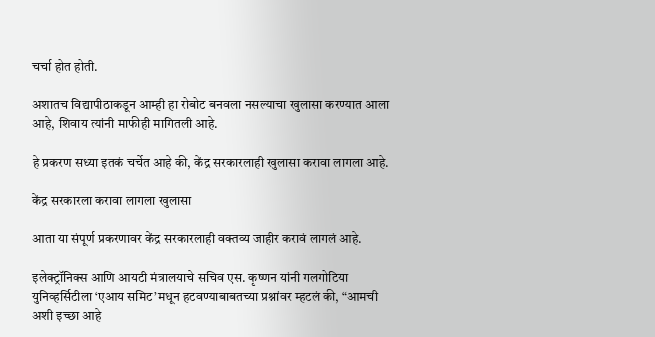चर्चा होत होती.

अशातच विद्यापीठाकडून आम्ही हा रोबोट बनवला नसल्याचा खुलासा करण्यात आला आहे, शिवाय त्यांनी माफीही मागितली आहे.

हे प्रकरण सध्या इतकं चर्चेत आहे की, केंद्र सरकारलाही खुलासा करावा लागला आहे.

केंद्र सरकारला करावा लागला खुलासा

आता या संपूर्ण प्रकरणावर केंद्र सरकारलाही वक्तव्य जाहीर करावं लागलं आहे.

इलेक्ट्रॉनिक्स आणि आयटी मंत्रालयाचे सचिव एस. कृष्णन यांनी गलगोटिया युनिव्हर्सिटीला ‘एआय समिट’मधून हटवण्याबाबतच्या प्रश्नांवर म्हटलं की, “आमची अशी इच्छा आहे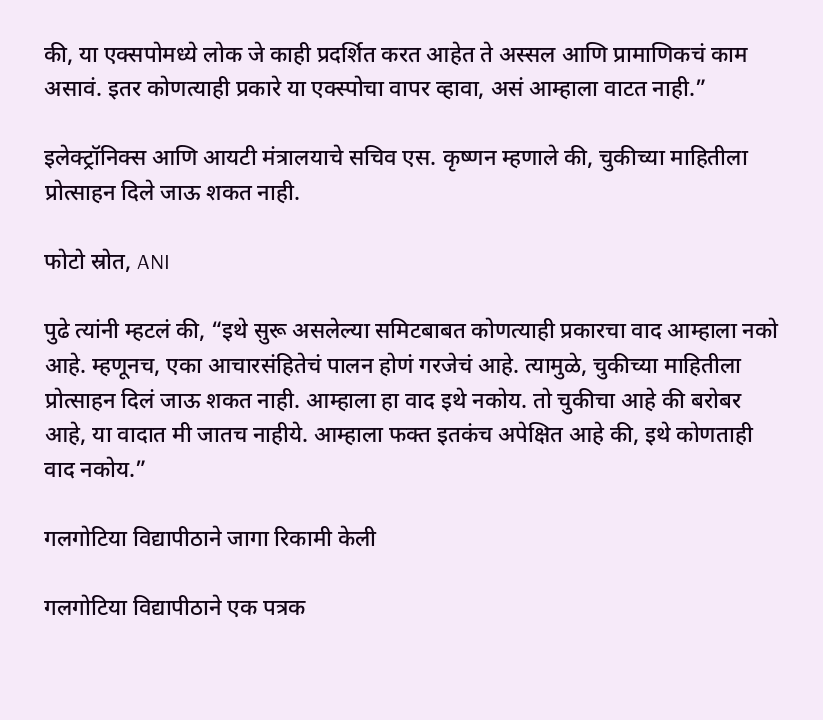की, या एक्सपोमध्ये लोक जे काही प्रदर्शित करत आहेत ते अस्सल आणि प्रामाणिकचं काम असावं. इतर कोणत्याही प्रकारे या एक्स्पोचा वापर व्हावा, असं आम्हाला वाटत नाही.”

इलेक्ट्रॉनिक्स आणि आयटी मंत्रालयाचे सचिव एस. कृष्णन म्हणाले की, चुकीच्या माहितीला प्रोत्साहन दिले जाऊ शकत नाही.

फोटो स्रोत, ANI

पुढे त्यांनी म्हटलं की, “इथे सुरू असलेल्या समिटबाबत कोणत्याही प्रकारचा वाद आम्हाला नको आहे. म्हणूनच, एका आचारसंहितेचं पालन होणं गरजेचं आहे. त्यामुळे, चुकीच्या माहितीला प्रोत्साहन दिलं जाऊ शकत नाही. आम्हाला हा वाद इथे नकोय. तो चुकीचा आहे की बरोबर आहे, या वादात मी जातच नाहीये. आम्हाला फक्त इतकंच अपेक्षित आहे की, इथे कोणताही वाद नकोय.”

गलगोटिया विद्यापीठाने जागा रिकामी केली

गलगोटिया विद्यापीठाने एक पत्रक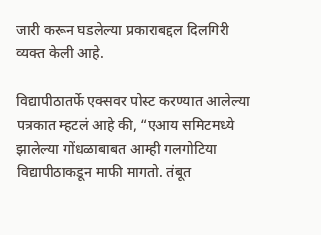जारी करून घडलेल्या प्रकाराबद्दल दिलगिरी व्यक्त केली आहे.

विद्यापीठातर्फे एक्सवर पोस्ट करण्यात आलेल्या पत्रकात म्हटलं आहे की, “एआय समिटमध्ये झालेल्या गोंधळाबाबत आम्ही गलगोटिया विद्यापीठाकडून माफी मागतो. तंबूत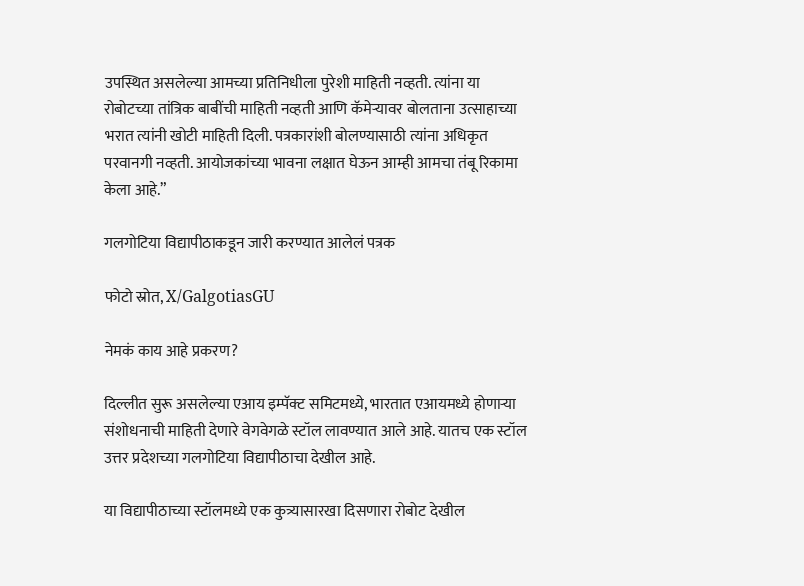उपस्थित असलेल्या आमच्या प्रतिनिधीला पुरेशी माहिती नव्हती. त्यांना या रोबोटच्या तांत्रिक बाबींची माहिती नव्हती आणि कॅमेऱ्यावर बोलताना उत्साहाच्या भरात त्यांनी खोटी माहिती दिली. पत्रकारांशी बोलण्यासाठी त्यांना अधिकृत परवानगी नव्हती. आयोजकांच्या भावना लक्षात घेऊन आम्ही आमचा तंबू रिकामा केला आहे.”

गलगोटिया विद्यापीठाकडून जारी करण्यात आलेलं पत्रक

फोटो स्रोत, X/GalgotiasGU

नेमकं काय आहे प्रकरण?

दिल्लीत सुरू असलेल्या एआय इम्पॅक्ट समिटमध्ये, भारतात एआयमध्ये होणाऱ्या संशोधनाची माहिती देणारे वेगवेगळे स्टॉल लावण्यात आले आहे. यातच एक स्टॉल उत्तर प्रदेशच्या गलगोटिया विद्यापीठाचा देखील आहे.

या विद्यापीठाच्या स्टॉलमध्ये एक कुत्र्यासारखा दिसणारा रोबोट देखील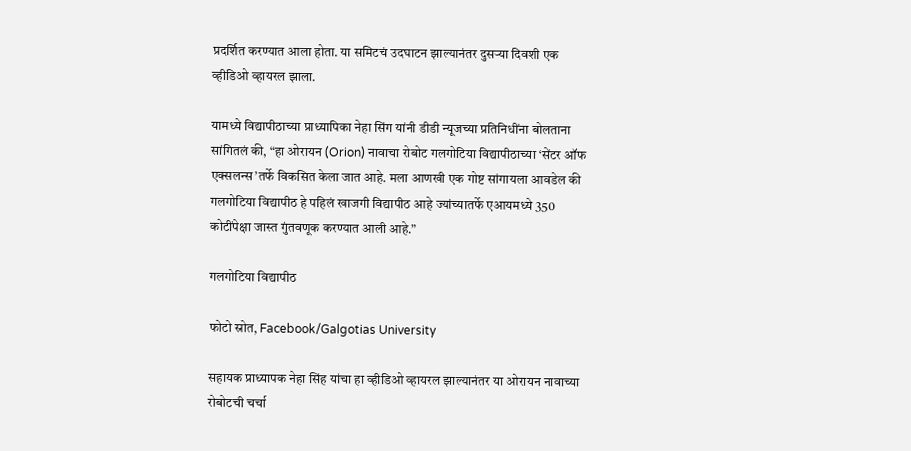प्रदर्शित करण्यात आला होता. या समिटचं उदघाटन झाल्यानंतर दुसऱ्या दिवशी एक व्हीडिओ व्हायरल झाला.

यामध्ये विद्यापीठाच्या प्राध्यापिका नेहा सिंग यांनी डीडी न्यूजच्या प्रतिनिधींना बोलताना सांगितलं की, “हा ओरायन (Orion) नावाचा रोबोट गलगोटिया विद्यापीठाच्या ‘सेंटर ऑफ एक्सलन्स’तर्फे विकसित केला जात आहे. मला आणखी एक गोष्ट सांगायला आवडेल की गलगोटिया विद्यापीठ हे पहिलं खाजगी विद्यापीठ आहे ज्यांच्यातर्फे एआयमध्ये 350 कोटींपेक्षा जास्त गुंतवणूक करण्यात आली आहे.”

गलगोटिया विद्यापीठ

फोटो स्रोत, Facebook/Galgotias University

सहायक प्राध्यापक नेहा सिंह यांचा हा व्हीडिओ व्हायरल झाल्यानंतर या ओरायन नावाच्या रोबोटची चर्चा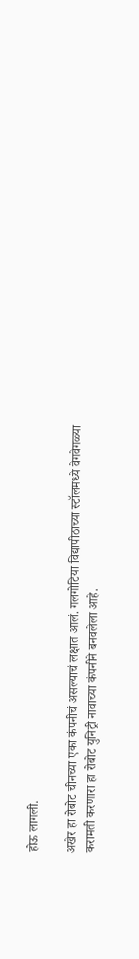होऊ लागली.

अखेर हा रोबोट चीनच्या एका कंपनीचं असल्याचं लक्षात आलं. गलगोटिया विद्यापीठाच्या स्टॉलमध्ये वेगवेगळ्या करामती करणारा हा रोबोट युनिट्री नावाच्या कंपनीने बनवलेला आहे.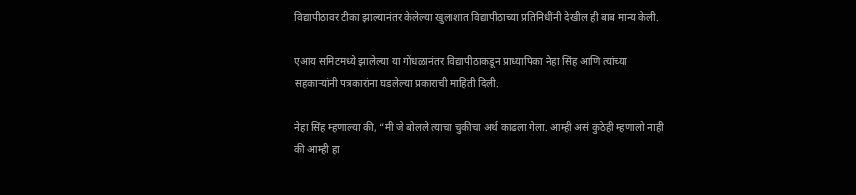विद्यापीठावर टीका झाल्यानंतर केलेल्या खुलाशात विद्यापीठाच्या प्रतिनिधींनी देखील ही बाब मान्य केली.

एआय समिटमध्ये झालेल्या या गोंधळानंतर विद्यापीठाकडून प्राध्यापिका नेहा सिंह आणि त्यांच्या सहकाऱ्यांनी पत्रकारांना घडलेल्या प्रकाराची माहिती दिली.

नेहा सिंह म्हणाल्या की, “मी जे बोलले त्याचा चुकीचा अर्थ काढला गेला. आम्ही असं कुठेही म्हणालो नाही की आम्ही हा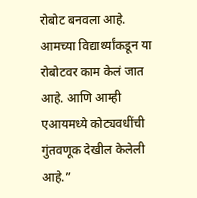रोबोट बनवला आहे. आमच्या विद्यार्थ्यांकडून या रोबोटवर काम केलं जात आहे. आणि आम्ही एआयमध्ये कोट्यवधींची गुंतवणूक देखील केलेली आहे.”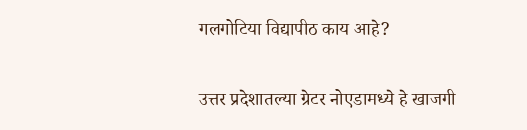गलगोटिया विद्यापीठ काय आहे?

उत्तर प्रदेशातल्या ग्रेटर नोएडामध्ये हे खाजगी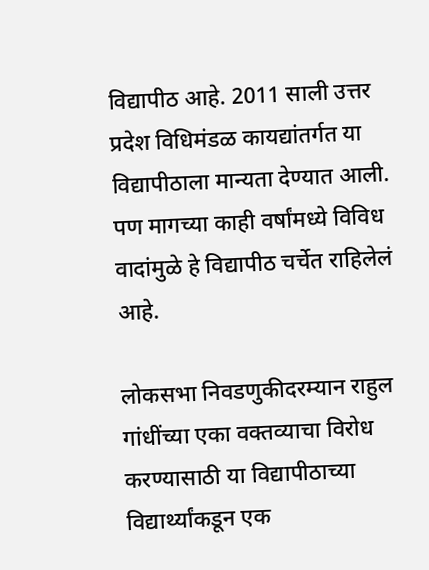विद्यापीठ आहे. 2011 साली उत्तर प्रदेश विधिमंडळ कायद्यांतर्गत या विद्यापीठाला मान्यता देण्यात आली. पण मागच्या काही वर्षांमध्ये विविध वादांमुळे हे विद्यापीठ चर्चेत राहिलेलं आहे.

लोकसभा निवडणुकीदरम्यान राहुल गांधींच्या एका वक्तव्याचा विरोध करण्यासाठी या विद्यापीठाच्या विद्यार्थ्यांकडून एक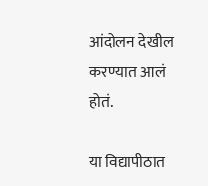आंदोलन देखील करण्यात आलं होतं.

या विद्यापीठात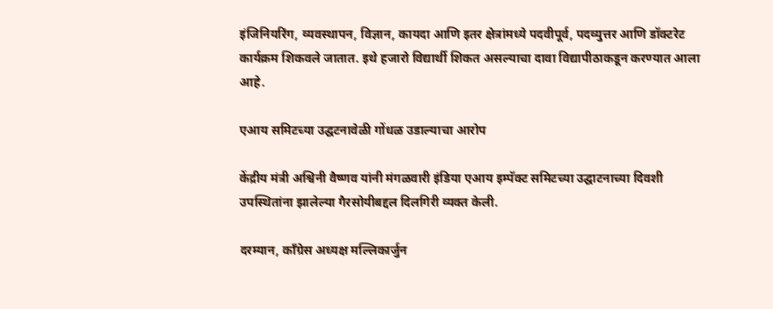इंजिनियरिंग, व्यवस्थापन, विज्ञान, कायदा आणि इतर क्षेत्रांमध्ये पदवीपूर्व, पदव्युत्तर आणि डॉक्टरेट कार्यक्रम शिकवले जातात. इथे हजारो विद्यार्थी शिकत असल्याचा दावा विद्यापीठाकडून करण्यात आला आहे.

एआय समिटच्या उद्घटनावेळी गोंधळ उडाल्याचा आरोप

केंद्रीय मंत्री अश्विनी वैष्णव यांनी मंगळवारी इंडिया एआय इम्पॅक्ट समिटच्या उद्घाटनाच्या दिवशी उपस्थितांना झालेल्या गैरसोयीबद्दल दिलगिरी व्यक्त केली.

दरम्यान, काँग्रेस अध्यक्ष मल्लिकार्जुन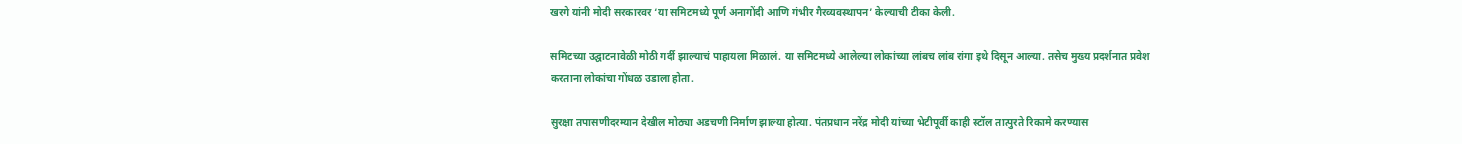खरगे यांनी मोदी सरकारवर ‘या समिटमध्ये पूर्ण अनागोंदी आणि गंभीर गैरव्यवस्थापन’ केल्याची टीका केली.

समिटच्या उद्घाटनावेळी मोठी गर्दी झाल्याचं पाहायला मिळालं. या समिटमध्ये आलेल्या लोकांच्या लांबच लांब रांगा इथे दिसून आल्या. तसेच मुख्य प्रदर्शनात प्रवेश करताना लोकांचा गोंधळ उडाला होता.

सुरक्षा तपासणीदरम्यान देखील मोठ्या अडचणी निर्माण झाल्या होत्या. पंतप्रधान नरेंद्र मोदी यांच्या भेटीपूर्वी काही स्टॉल तात्पुरते रिकामे करण्यास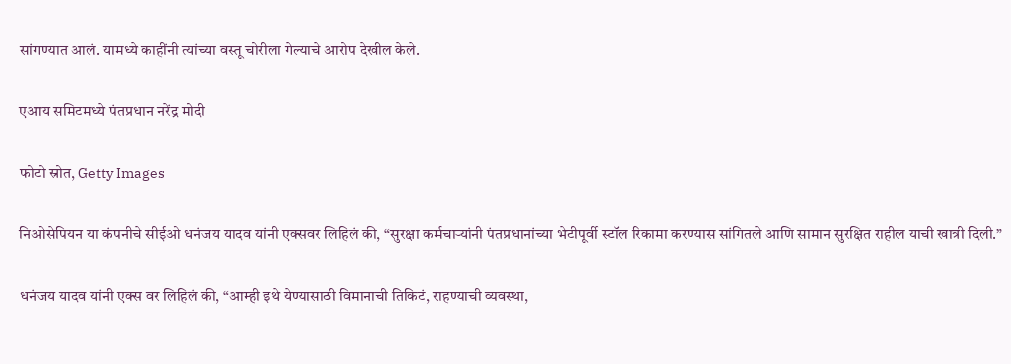सांगण्यात आलं. यामध्ये काहींनी त्यांच्या वस्तू चोरीला गेल्याचे आरोप देखील केले.

एआय समिटमध्ये पंतप्रधान नरेंद्र मोदी

फोटो स्रोत, Getty Images

निओसेपियन या कंपनीचे सीईओ धनंजय यादव यांनी एक्सवर लिहिलं की, “सुरक्षा कर्मचाऱ्यांनी पंतप्रधानांच्या भेटीपूर्वी स्टॉल रिकामा करण्यास सांगितले आणि सामान सुरक्षित राहील याची खात्री दिली.”

धनंजय यादव यांनी एक्स वर लिहिलं की, “आम्ही इथे येण्यासाठी विमानाची तिकिटं, राहण्याची व्यवस्था,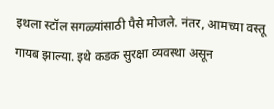इथला स्टॉल सगळ्यांसाठी पैसे मोजले. नंतर, आमच्या वस्तू गायब झाल्या. इथे कडक सुरक्षा व्यवस्था असून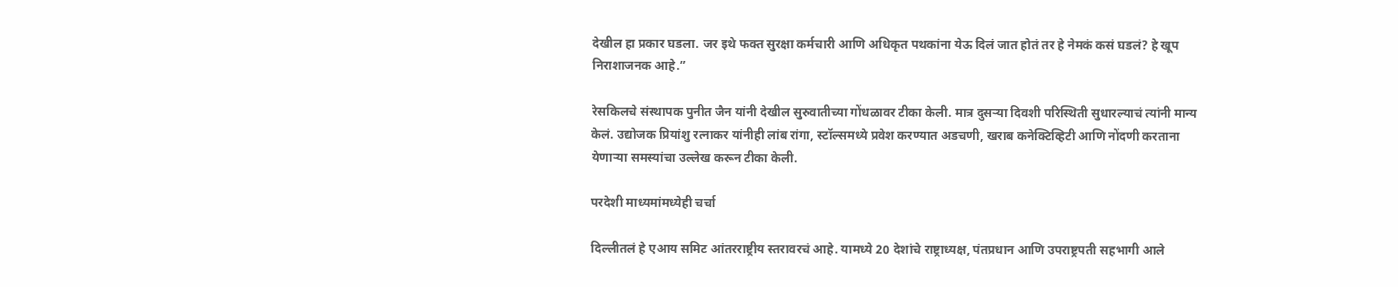देखील हा प्रकार घडला. जर इथे फक्त सुरक्षा कर्मचारी आणि अधिकृत पथकांना येऊ दिलं जात होतं तर हे नेमकं कसं घडलं? हे खूप निराशाजनक आहे.”

रेसकिलचे संस्थापक पुनीत जैन यांनी देखील सुरुवातीच्या गोंधळावर टीका केली. मात्र दुसऱ्या दिवशी परिस्थिती सुधारल्याचं त्यांनी मान्य केलं. उद्योजक प्रियांशु रत्नाकर यांनीही लांब रांगा, स्टॉल्समध्ये प्रवेश करण्यात अडचणी, खराब कनेक्टिव्हिटी आणि नोंदणी करताना येणाऱ्या समस्यांचा उल्लेख करून टीका केली.

परदेशी माध्यमांमध्येही चर्चा

दिल्लीतलं हे एआय समिट आंतरराष्ट्रीय स्तरावरचं आहे. यामध्ये 20 देशांचे राष्ट्राध्यक्ष, पंतप्रधान आणि उपराष्ट्रपती सहभागी आले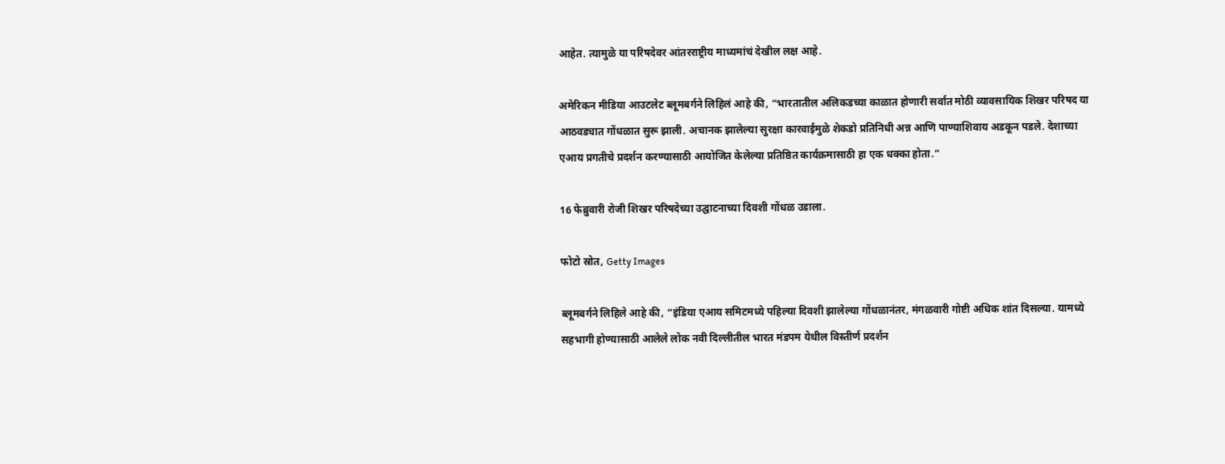आहेत. त्यामुळे या परिषदेवर आंतरराष्ट्रीय माध्यमांचं देखील लक्ष आहे.

अमेरिकन मीडिया आउटलेट ब्लूमबर्गने लिहिलं आहे की, “भारतातील अलिकडच्या काळात होणारी सर्वात मोठी व्यावसायिक शिखर परिषद या आठवड्यात गोंधळात सुरू झाली. अचानक झालेल्या सुरक्षा कारवाईमुळे शेकडो प्रतिनिधी अन्न आणि पाण्याशिवाय अडकून पडले. देशाच्या एआय प्रगतीचे प्रदर्शन करण्यासाठी आयोजित केलेल्या प्रतिष्ठित कार्यक्रमासाठी हा एक धक्का होता.”

16 फेब्रुवारी रोजी शिखर परिषदेच्या उद्घाटनाच्या दिवशी गोंधळ उडाला.

फोटो स्रोत, Getty Images

ब्लूमबर्गने लिहिले आहे की, “इंडिया एआय समिटमध्ये पहिल्या दिवशी झालेल्या गोंधळानंतर, मंगळवारी गोष्टी अधिक शांत दिसल्या. यामध्ये सहभागी होण्यासाठी आलेले लोक नवी दिल्लीतील भारत मंडपम येथील विस्तीर्ण प्रदर्शन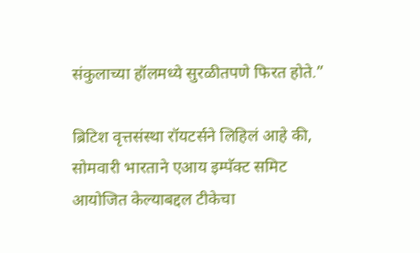संकुलाच्या हॉलमध्ये सुरळीतपणे फिरत होते.”

ब्रिटिश वृत्तसंस्था रॉयटर्सने लिहिलं आहे की, सोमवारी भारताने एआय इम्पॅक्ट समिट आयोजित केल्याबद्दल टीकेचा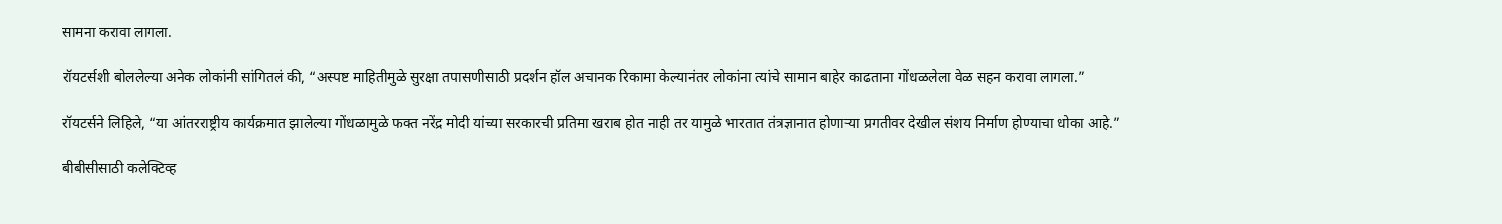सामना करावा लागला.

रॉयटर्सशी बोललेल्या अनेक लोकांनी सांगितलं की, “अस्पष्ट माहितीमुळे सुरक्षा तपासणीसाठी प्रदर्शन हॉल अचानक रिकामा केल्यानंतर लोकांना त्यांचे सामान बाहेर काढताना गोंधळलेला वेळ सहन करावा लागला.”

रॉयटर्सने लिहिले, “या आंतरराष्ट्रीय कार्यक्रमात झालेल्या गोंधळामुळे फक्त नरेंद्र मोदी यांच्या सरकारची प्रतिमा खराब होत नाही तर यामुळे भारतात तंत्रज्ञानात होणाऱ्या प्रगतीवर देखील संशय निर्माण होण्याचा धोका आहे.”

बीबीसीसाठी कलेक्टिव्ह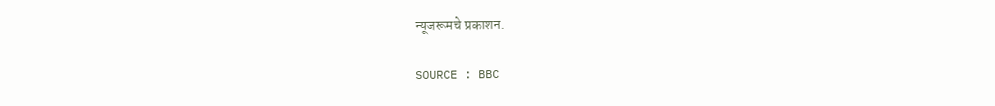न्यूजरूमचे प्रकाशन.

SOURCE : BBC